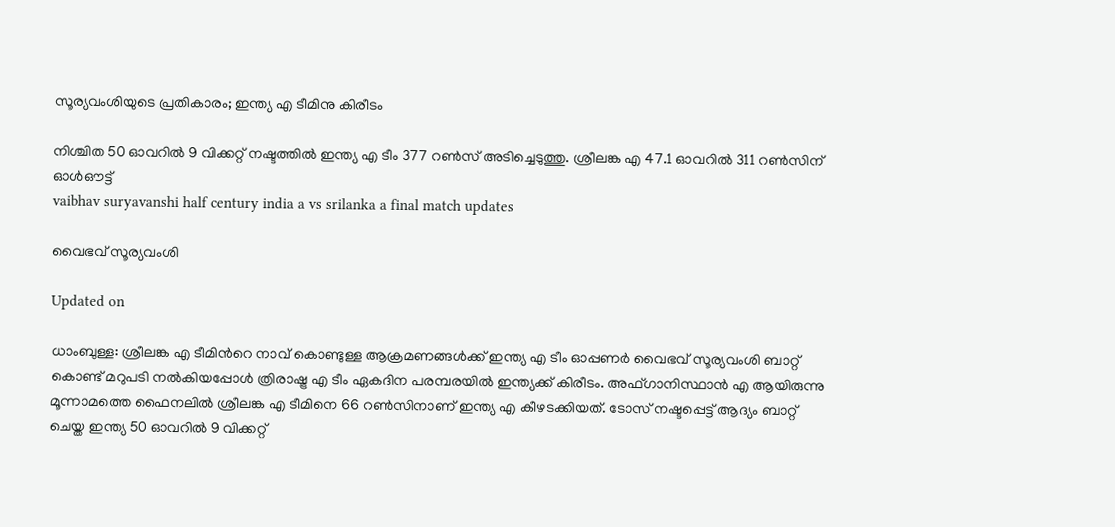സൂര്യവംശിയുടെ പ്രതികാരം; ഇന്ത്യ എ ടീമിനു കിരീടം

നിശ്ചിത 50 ഓവറിൽ 9 വിക്കറ്റ് നഷ്ടത്തിൽ ഇന്ത‍്യ എ ടീം 377 റൺസ് അടിച്ചെടുത്തു. ശ്രീലങ്ക എ 47.1 ഓവറിൽ 311 റൺസിന് ഓൾഔട്ട്
vaibhav suryavanshi half century india a vs srilanka a final match updates

വൈഭവ് സൂര‍്യവംശി

Updated on

ധാംബുള്ള: ശ്രീലങ്ക എ ടീമിന്‍റെ നാവ് കൊണ്ടുള്ള ആക്രമണങ്ങൾക്ക് ഇന്ത്യ എ ടീം ഓപ്പണർ വൈഭവ് സൂര്യവംശി ബാറ്റ് കൊണ്ട് മറുപടി നൽകിയപ്പോൾ ത്രിരാഷ്ട്ര എ ടീം ഏകദിന പരമ്പരയിൽ ഇന്ത്യക്ക് കിരീടം. അഫ്ഗാനിസ്ഥാൻ എ ആയിരുന്നു മൂന്നാമത്തെ ഫൈനലിൽ ശ്രീലങ്ക എ ടീമിനെ 66 റൺസിനാണ് ഇന്ത്യ എ കീഴടക്കിയത്. ടോസ് നഷ്ടപ്പെട്ട് ആദ്യം ബാറ്റ് ചെയ്ത ഇന്ത്യ 50 ഓവറിൽ 9 വിക്കറ്റ്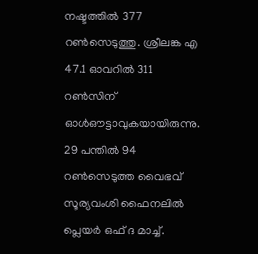നഷ്ടത്തിൽ 377 റൺസെടുത്തു. ശ്രീലങ്ക എ 47.1 ഓവറിൽ 311 റൺസിന് ഓൾഔട്ടാവുകയായിരുന്നു. 29 പന്തിൽ 94 റൺസെടുത്ത വൈഭവ് സൂര്യവംശി ഫൈനലിൽ പ്ലെയർ ഒഫ് ദ മാച്ച്.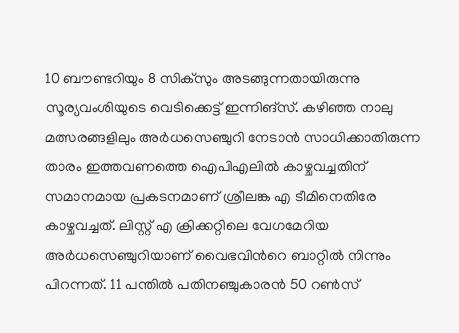10 ബൗണ്ടറിയും 8 സിക്സും അടങ്ങുന്നതായിരുന്നു സൂര്യവംശിയുടെ വെടിക്കെട്ട് ഇന്നിങ്സ്. കഴിഞ്ഞ നാലു മത്സരങ്ങളിലും അർധസെഞ്ചുറി നേടാൻ സാധിക്കാതിരുന്ന താരം ഇത്തവണത്തെ ഐപിഎലിൽ കാഴ്ചവച്ചതിന് സമാനമായ പ്രകടനമാണ് ശ്രീലങ്ക എ ടീമിനെതിരേ കാഴ്ചവച്ചത്. ലിസ്റ്റ് എ ക്രിക്കറ്റിലെ വേഗമേറിയ അർധസെഞ്ചുറിയാണ് വൈഭവിന്‍റെ ബാറ്റിൽ നിന്നും പിറന്നത്. 11 പന്തിൽ പതിനഞ്ചുകാരൻ 50 റൺസ്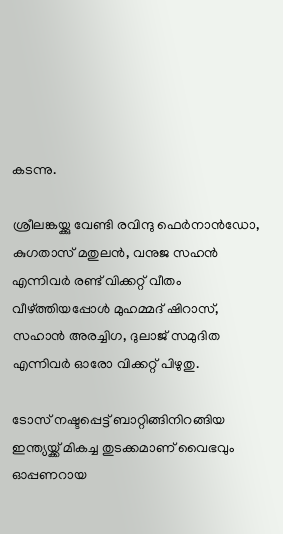കടന്നു.

ശ്രീലങ്കയ്ക്കു വേണ്ടി രവിന്ദു ഫെർനാൻഡോ, കുഗതാസ് മതുലൻ, വനുജ സഹൻ എന്നിവർ രണ്ട് വിക്കറ്റ് വീതം വീഴ്ത്തിയപ്പോൾ മുഹമ്മദ് ഷിറാസ്, സഹാൻ അരച്ചിഗ, ദുലാജ് സമുദിത എന്നിവർ ഓരോ വിക്കറ്റ് പിഴുതു.

ടോസ് നഷ്ടപ്പെട്ട് ബാറ്റിങ്ങിനിറങ്ങിയ ഇന്ത‍്യയ്ക്ക് മികച്ച തുടക്കമാണ് വൈഭവും ഓപ്പണറായ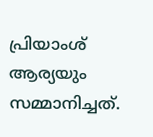പ്രിയാംശ് ആര‍്യയും സമ്മാനിച്ചത്.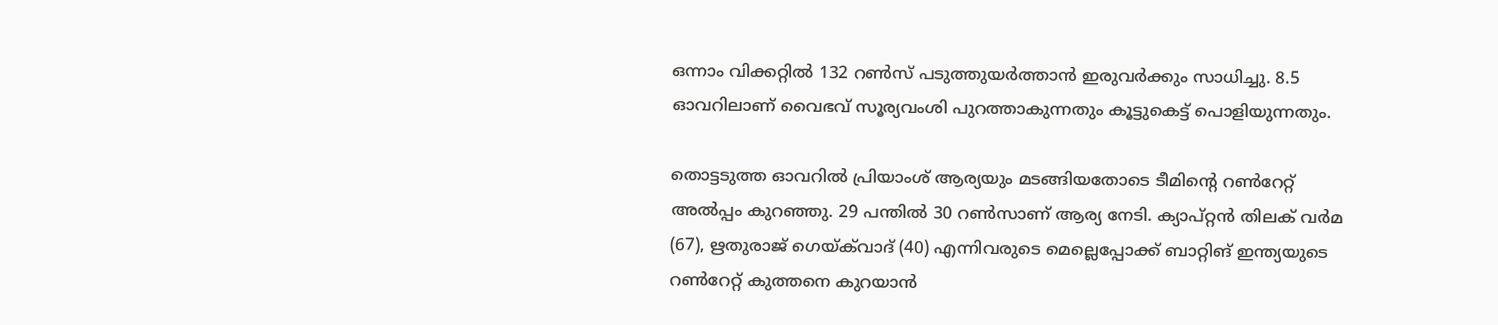ഒന്നാം വിക്കറ്റിൽ 132 റൺസ് പടുത്തുയർത്താൻ ഇരുവർക്കും സാധിച്ചു. 8.5 ഓവറിലാണ് വൈഭവ് സൂര‍്യവംശി പുറത്താകുന്നതും കൂട്ടുകെട്ട് പൊളിയുന്നതും.

തൊട്ടടുത്ത ഓവറിൽ പ്രിയാംശ് ആര‍്യയും മടങ്ങിയതോടെ ടീമിന്‍റെ റൺറേറ്റ് അൽപ്പം കുറഞ്ഞു. 29 പന്തിൽ 30 റൺസാണ് ആര്യ നേടി. ക‍്യാപ്റ്റൻ തിലക് വർമ (67), ഋതുരാജ് ഗെയ്‌ക്‌വാദ് (40) എന്നിവരുടെ മെല്ലെപ്പോക്ക് ബാറ്റിങ് ഇന്ത്യയുടെ റൺറേറ്റ് കുത്തനെ കുറയാൻ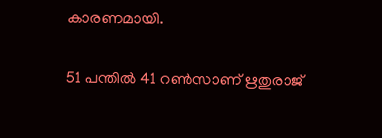കാരണമായി.

51 പന്തിൽ 41 റൺസാണ് ഋതുരാജ്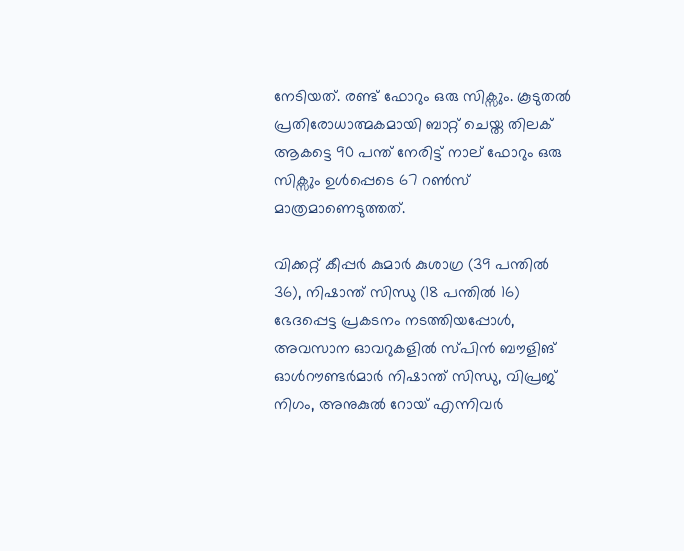നേടിയത്. രണ്ട് ഫോറും ഒരു സിക്സും. കൂടുതൽ പ്രതിരോധാത്മകമായി ബാറ്റ് ചെയ്ത തിലക് ആകട്ടെ 90 പന്ത് നേരിട്ട് നാല് ഫോറും ഒരു സിക്സും ഉൾപ്പെടെ 67 റൺസ് മാത്രമാണെടുത്തത്.

വിക്കറ്റ് കീപ്പർ കുമാർ കുശാഗ്ര (39 പന്തിൽ 36), നിഷാന്ത് സിന്ധു (18 പന്തിൽ 16) ഭേദപ്പെട്ട പ്രകടനം നടത്തിയപ്പോൾ, അവസാന ഓവറുകളിൽ സ്പിൻ ബൗളിങ് ഓൾറൗണ്ടർമാർ നിഷാന്ത് സിന്ധു, വിപ്രജ് നിഗം, അനുകുൽ റോയ് എന്നിവർ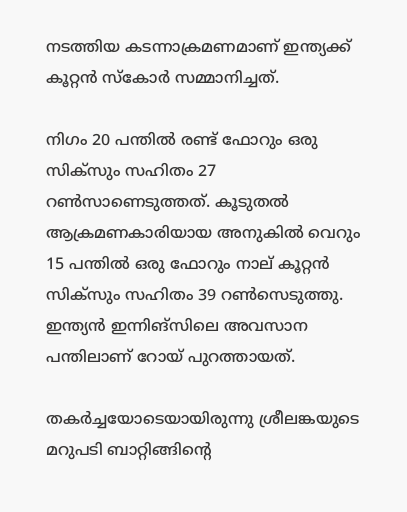നടത്തിയ കടന്നാക്രമണമാണ് ഇന്ത്യക്ക് കൂറ്റൻ സ്കോർ സമ്മാനിച്ചത്.

നിഗം 20 പന്തിൽ രണ്ട് ഫോറും ഒരു സിക്സും സഹിതം 27 റൺസാണെടുത്തത്. കൂടുതൽ ആക്രമണകാരിയായ അനുകിൽ വെറും 15 പന്തിൽ ഒരു ഫോറും നാല് കൂറ്റൻ സിക്സും സഹിതം 39 റൺസെടുത്തു. ഇന്ത്യൻ ഇന്നിങ്സിലെ അവസാന പന്തിലാണ് റോയ് പുറത്തായത്.

തകർച്ചയോടെയായിരുന്നു ശ്രീലങ്കയുടെ മറുപടി ബാറ്റിങ്ങിന്‍റെ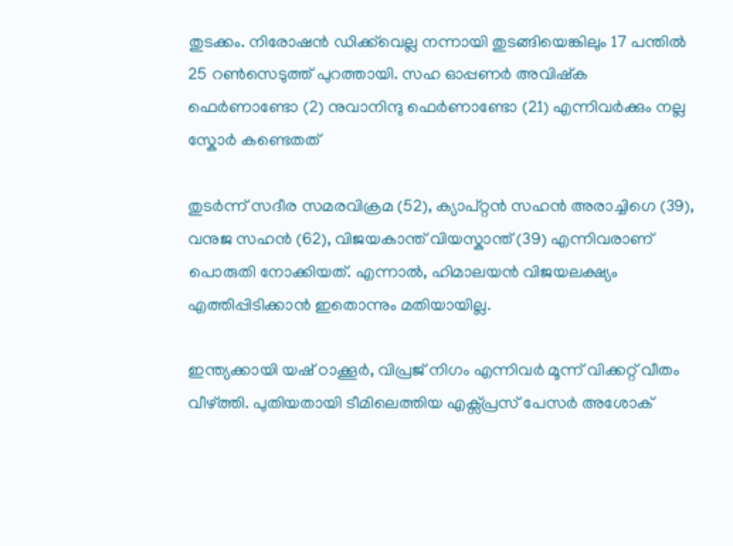തുടക്കം. നിരോഷൻ ഡിക്ക്‌വെല്ല നന്നായി തുടങ്ങിയെങ്കിലും 17 പന്തിൽ 25 റൺസെടുത്ത് പുറത്തായി. സഹ ഓപ്പണർ അവിഷ്ക ഫെർണാണ്ടോ (2) നുവാനിന്ദു ഫെർണാണ്ടോ (21) എന്നിവർക്കും നല്ല സ്കോർ കണ്ടെതത്

തുടർന്ന് സദീര സമരവിക്രമ (52), ക്യാപ്റ്റൻ സഹൻ അരാച്ചിഗെ (39), വനുജ സഹൻ (62), വിജയകാന്ത് വിയസ്കാന്ത് (39) എന്നിവരാണ് പൊരുതി നോക്കിയത്. എന്നാൽ, ഹിമാലയൻ വിജയലക്ഷ്യം എത്തിപ്പിടിക്കാൻ ഇതൊന്നും മതിയായില്ല.

ഇന്ത്യക്കായി യഷ് ഠാക്കൂർ, വിപ്രജ് നിഗം എന്നിവർ മൂന്ന് വിക്കറ്റ് വീതം വീഴ്ത്തി. പുതിയതായി ടീമിലെത്തിയ എക്സ്പ്രസ് പേസർ അശോക്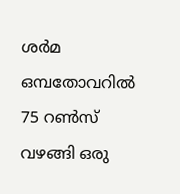ശർമ ഒമ്പതോവറിൽ 75 റൺസ് വഴങ്ങി ഒരു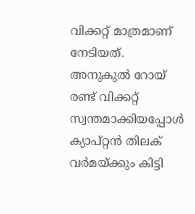വിക്കറ്റ് മാത്രമാണ് നേടിയത്. അനുകുൽ റോയ് രണ്ട് വിക്കറ്റ് സ്വന്തമാക്കിയപ്പോൾ ക്യാപ്റ്റൻ തിലക് വർമയ്ക്കും കിട്ടി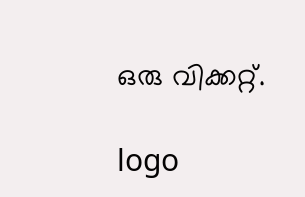ഒരു വിക്കറ്റ്.

logo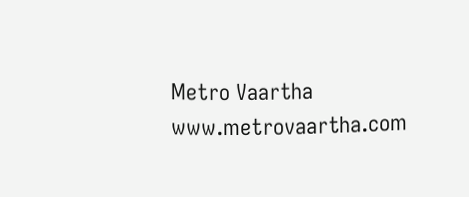Metro Vaartha
www.metrovaartha.com